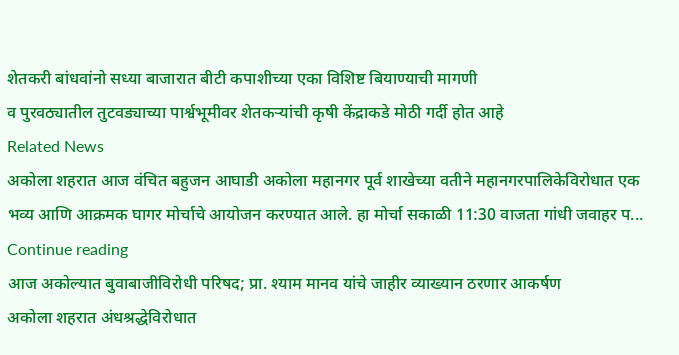शेतकरी बांधवांनो सध्या बाजारात बीटी कपाशीच्या एका विशिष्ट बियाण्याची मागणी
व पुरवठ्यातील तुटवड्याच्या पार्श्वभूमीवर शेतकऱ्यांची कृषी केंद्राकडे मोठी गर्दी होत आहे
Related News
अकोला शहरात आज वंचित बहुजन आघाडी अकोला महानगर पूर्व शाखेच्या वतीने महानगरपालिकेविरोधात एक भव्य आणि आक्रमक घागर मोर्चाचे आयोजन करण्यात आले. हा मोर्चा सकाळी 11:30 वाजता गांधी जवाहर प...
Continue reading
आज अकोल्यात बुवाबाजीविरोधी परिषद; प्रा. श्याम मानव यांचे जाहीर व्याख्यान ठरणार आकर्षण
अकोला शहरात अंधश्रद्धेविरोधात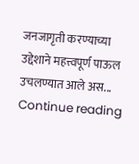जनजागृती करण्याच्या उद्देशाने महत्त्वपूर्ण पाऊल उचलण्यात आले अस...
Continue reading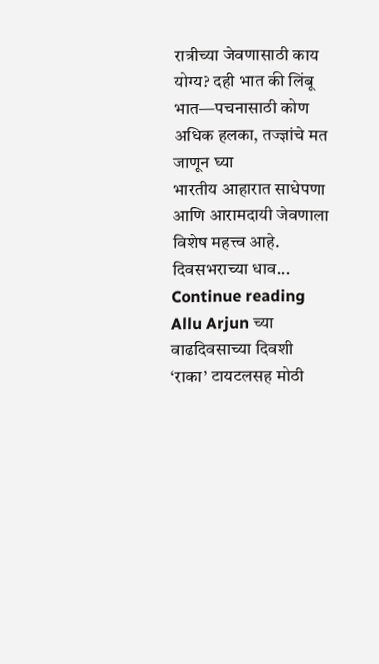रात्रीच्या जेवणासाठी काय योग्य? दही भात की लिंबू भात—पचनासाठी कोण अधिक हलका, तज्ज्ञांचे मत जाणून घ्या
भारतीय आहारात साधेपणा आणि आरामदायी जेवणाला विशेष महत्त्व आहे. दिवसभराच्या धाव...
Continue reading
Allu Arjun च्या वाढदिवसाच्या दिवशी ‘राका’ टायटलसह मोठी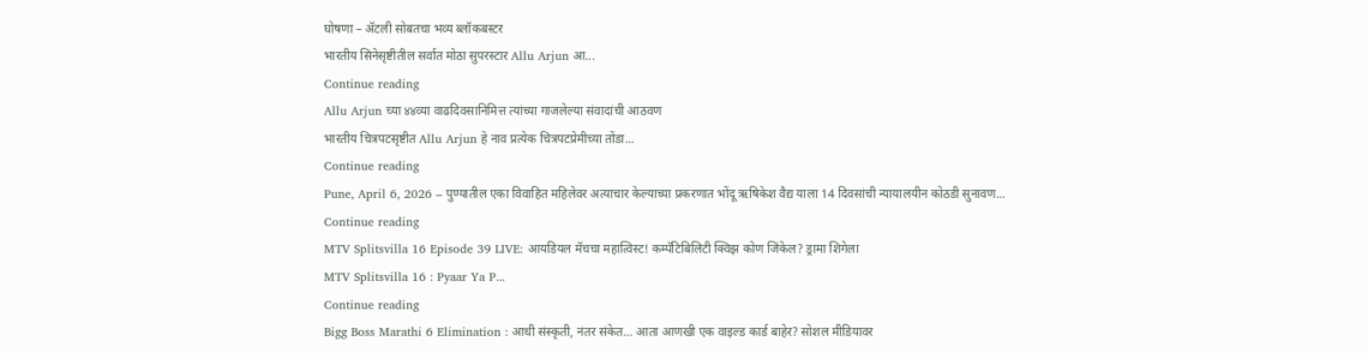घोषणा – ॲटली सोबतचा भव्य ब्लॉकबस्टर
भारतीय सिनेसृष्टीतील सर्वात मोठा सुपरस्टार Allu Arjun आ...
Continue reading
Allu Arjun च्या ४४व्या वाढदिवसानिमित्त त्यांच्या गाजलेल्या संवादांची आठवण
भारतीय चित्रपटसृष्टीत Allu Arjun हे नाव प्रत्येक चित्रपटप्रेमीच्या तोंडा...
Continue reading
Pune, April 6, 2026 – पुण्यातील एका विवाहित महिलेवर अत्याचार केल्याच्या प्रकरणात भोंदू ऋषिकेश वैद्य याला 14 दिवसांची न्यायालयीन कोठडी सुनावण...
Continue reading
MTV Splitsvilla 16 Episode 39 LIVE: आयडियल मॅचचा महात्विस्ट! कम्पॅटिबिलिटी क्विझ कोण जिंकेल? ड्रामा शिगेला
MTV Splitsvilla 16 : Pyaar Ya P...
Continue reading
Bigg Boss Marathi 6 Elimination : आधी संस्कृती, नंतर संकेत… आता आणखी एक वाइल्ड कार्ड बाहेर? सोशल मीडियावर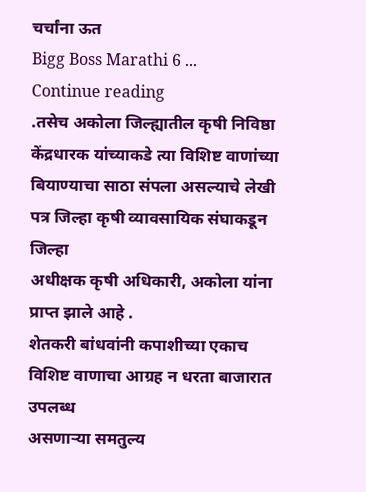चर्चांना ऊत
Bigg Boss Marathi 6 ...
Continue reading
.तसेच अकोला जिल्ह्यातील कृषी निविष्ठा केंद्रधारक यांच्याकडे त्या विशिष्ट वाणांच्या
बियाण्याचा साठा संपला असल्याचे लेखी पत्र जिल्हा कृषी व्यावसायिक संघाकडून जिल्हा
अधीक्षक कृषी अधिकारी, अकोला यांना प्राप्त झाले आहे .
शेतकरी बांधवांनी कपाशीच्या एकाच विशिष्ट वाणाचा आग्रह न धरता बाजारात उपलब्ध
असणाऱ्या समतुल्य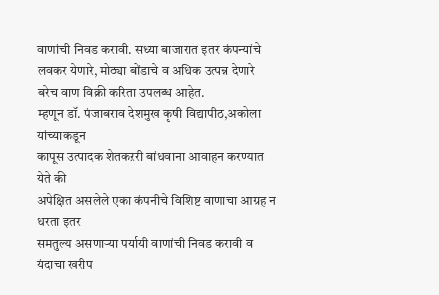वाणांची निवड करावी. सध्या बाजारात इतर कंपन्यांचे
लवकर येणारे, मोठ्या बोंडाचे व अधिक उत्पन्न देणारे बरेच वाण विक्री करिता उपलब्ध आहेत.
म्हणून डॉ. पंजाबराव देशमुख कृषी विद्यापीठ,अकोला यांच्याकडून
कापूस उत्पादक शेतकऱरी बांधवाना आवाहन करण्यात येते की
अपेक्षित असलेले एका कंपनीचे विशिष्ट वाणाचा आग्रह न धरता इतर
समतुल्य असणाऱ्या पर्यायी वाणांची निवड करावी व
यंदाचा खरीप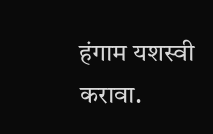हंगाम यशस्वी करावा.